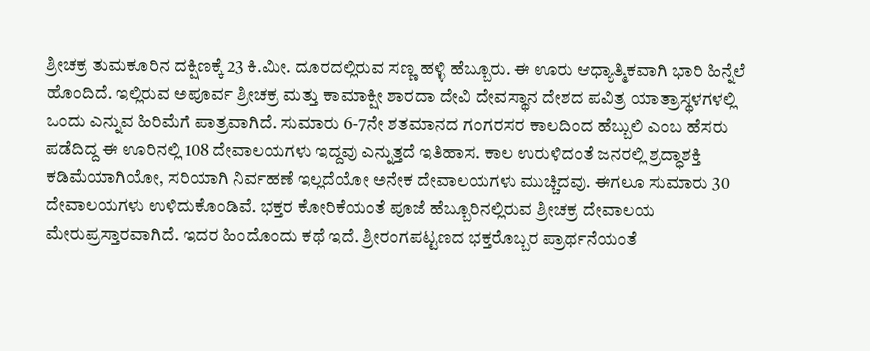ಶ್ರೀಚಕ್ರ ತುಮಕೂರಿನ ದಕ್ಷಿಣಕ್ಕೆ 23 ಕಿ.ಮೀ. ದೂರದಲ್ಲಿರುವ ಸಣ್ಣ ಹಳ್ಳಿ ಹೆಬ್ಬೂರು. ಈ ಊರು ಆಧ್ಯಾತ್ಮಿಕವಾಗಿ ಭಾರಿ ಹಿನ್ನೆಲೆ ಹೊಂದಿದೆ. ಇಲ್ಲಿರುವ ಅಪೂರ್ವ ಶ್ರೀಚಕ್ರ ಮತ್ತು ಕಾಮಾಕ್ಷೀ ಶಾರದಾ ದೇವಿ ದೇವಸ್ಥಾನ ದೇಶದ ಪವಿತ್ರ ಯಾತ್ರಾಸ್ಥಳಗಳಲ್ಲಿ ಒಂದು ಎನ್ನುವ ಹಿರಿಮೆಗೆ ಪಾತ್ರವಾಗಿದೆ. ಸುಮಾರು 6-7ನೇ ಶತಮಾನದ ಗಂಗರಸರ ಕಾಲದಿಂದ ಹೆಬ್ಬುಲಿ ಎಂಬ ಹೆಸರು ಪಡೆದಿದ್ದ ಈ ಊರಿನಲ್ಲಿ 108 ದೇವಾಲಯಗಳು ಇದ್ದವು ಎನ್ನುತ್ತದೆ ಇತಿಹಾಸ. ಕಾಲ ಉರುಳಿದಂತೆ ಜನರಲ್ಲಿ ಶ್ರದ್ಧಾಶಕ್ತಿ ಕಡಿಮೆಯಾಗಿಯೋ, ಸರಿಯಾಗಿ ನಿರ್ವಹಣೆ ಇಲ್ಲದೆಯೋ ಅನೇಕ ದೇವಾಲಯಗಳು ಮುಚ್ಚಿದವು. ಈಗಲೂ ಸುಮಾರು 30 ದೇವಾಲಯಗಳು ಉಳಿದುಕೊಂಡಿವೆ. ಭಕ್ತರ ಕೋರಿಕೆಯಂತೆ ಪೂಜೆ ಹೆಬ್ಬೂರಿನಲ್ಲಿರುವ ಶ್ರೀಚಕ್ರ ದೇವಾಲಯ ಮೇರುಪ್ರಸ್ತಾರವಾಗಿದೆ. ಇದರ ಹಿಂದೊಂದು ಕಥೆ ಇದೆ. ಶ್ರೀರಂಗಪಟ್ಟಣದ ಭಕ್ತರೊಬ್ಬರ ಪ್ರಾರ್ಥನೆಯಂತೆ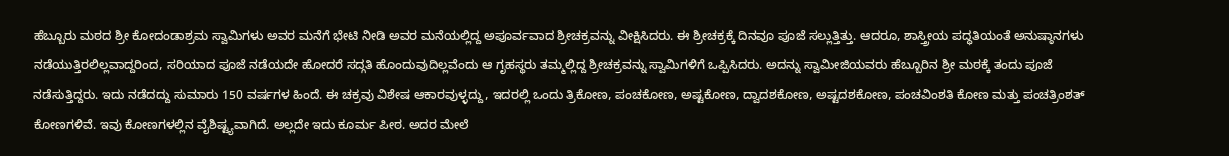ಹೆಬ್ಬೂರು ಮಠದ ಶ್ರೀ ಕೋದಂಡಾಶ್ರಮ ಸ್ವಾಮಿಗಳು ಅವರ ಮನೆಗೆ ಭೇಟಿ ನೀಡಿ ಅವರ ಮನೆಯಲ್ಲಿದ್ದ ಅಪೂರ್ವವಾದ ಶ್ರೀಚಕ್ರವನ್ನು ವೀಕ್ಷಿಸಿದರು. ಈ ಶ್ರೀಚಕ್ರಕ್ಕೆ ದಿನವೂ ಪೂಜೆ ಸಲ್ಲುತ್ತಿತ್ತು. ಆದರೂ, ಶಾಸ್ತ್ರೀಯ ಪದ್ಧತಿಯಂತೆ ಅನುಷ್ಠಾನಗಳು ನಡೆಯುತ್ತಿರಲಿಲ್ಲವಾದ್ದರಿಂದ, ಸರಿಯಾದ ಪೂಜೆ ನಡೆಯದೇ ಹೋದರೆ ಸದ್ಗತಿ ಹೊಂದುವುದಿಲ್ಲವೆಂದು ಆ ಗೃಹಸ್ಥರು ತಮ್ಮಲ್ಲಿದ್ದ ಶ್ರೀಚಕ್ರವನ್ನು ಸ್ವಾಮಿಗಳಿಗೆ ಒಪ್ಪಿಸಿದರು. ಅದನ್ನು ಸ್ವಾಮೀಜಿಯವರು ಹೆಬ್ಬೂರಿನ ಶ್ರೀ ಮಠಕ್ಕೆ ತಂದು ಪೂಜೆ ನಡೆಸುತ್ತಿದ್ದರು. ಇದು ನಡೆದದ್ದು ಸುಮಾರು 150 ವರ್ಷಗಳ ಹಿಂದೆ. ಈ ಚಕ್ರವು ವಿಶೇಷ ಆಕಾರವುಳ್ಳದ್ದು, ಇದರಲ್ಲಿ ಒಂದು ತ್ರಿಕೋಣ, ಪಂಚಕೋಣ, ಅಷ್ಟಕೋಣ, ದ್ವಾದಶಕೋಣ, ಅಷ್ಟದಶಕೋಣ, ಪಂಚವಿಂಶತಿ ಕೋಣ ಮತ್ತು ಪಂಚತ್ರಿಂಶತ್ ಕೋಣಗಳಿವೆ. ಇವು ಕೋಣಗಳಲ್ಲಿನ ವೈಶಿಷ್ಟ್ಯವಾಗಿದೆ. ಅಲ್ಲದೇ ಇದು ಕೂರ್ಮ ಪೀಠ. ಅದರ ಮೇಲೆ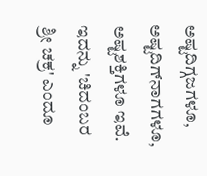ಅಷ್ಟದಿಗ್ಗಜಗಳೂ, ಅಷ್ಟದಿಗ್‌ನಾಗಗಳೂ, ಅಷ್ಟಶಕ್ತಿಗಳೂ ಇವೆ. ಇದನ್ನು 'ಚಿದಂಬರ ಶ್ರೀ ಚಕ್ರ' ಎಂದೂ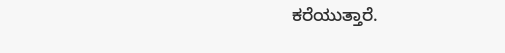ಕರೆಯುತ್ತಾರೆ.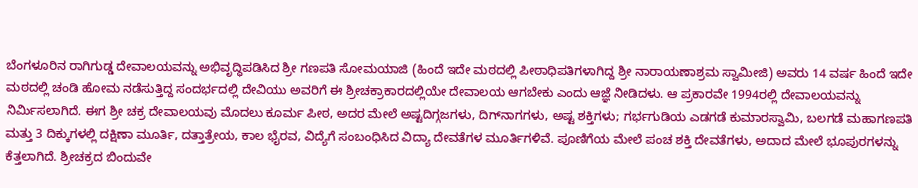ಬೆಂಗಳೂರಿನ ರಾಗಿಗುಡ್ಡ ದೇವಾಲಯವನ್ನು ಅಭಿವೃದ್ಧಿಪಡಿಸಿದ ಶ್ರೀ ಗಣಪತಿ ಸೋಮಯಾಜಿ (ಹಿಂದೆ ಇದೇ ಮಠದಲ್ಲಿ ಪೀಠಾಧಿಪತಿಗಳಾಗಿದ್ದ ಶ್ರೀ ನಾರಾಯಣಾಶ್ರಮ ಸ್ವಾಮೀಜಿ) ಅವರು 14 ವರ್ಷ ಹಿಂದೆ ಇದೇ ಮಠದಲ್ಲಿ ಚಂಡಿ ಹೋಮ ನಡೆಸುತ್ತಿದ್ದ ಸಂದರ್ಭದಲ್ಲಿ ದೇವಿಯು ಅವರಿಗೆ ಈ ಶ್ರೀಚಕ್ರಾಕಾರದಲ್ಲಿಯೇ ದೇವಾಲಯ ಆಗಬೇಕು ಎಂದು ಆಜ್ಞೆ ನೀಡಿದಳು. ಆ ಪ್ರಕಾರವೇ 1994ರಲ್ಲಿ ದೇವಾಲಯವನ್ನು ನಿರ್ಮಿಸಲಾಗಿದೆ. ಈಗ ಶ್ರೀ ಚಕ್ರ ದೇವಾಲಯವು ಮೊದಲು ಕೂರ್ಮ ಪೀಠ, ಅದರ ಮೇಲೆ ಅಷ್ಟದಿಗ್ಗಜಗಳು, ದಿಗ್‌ನಾಗಗಳು, ಅಷ್ಟ ಶಕ್ತಿಗಳು; ಗರ್ಭಗುಡಿಯ ಎಡಗಡೆ ಕುಮಾರಸ್ವಾಮಿ, ಬಲಗಡೆ ಮಹಾಗಣಪತಿ ಮತ್ತು 3 ದಿಕ್ಕುಗಳಲ್ಲಿ ದಕ್ಷಿಣಾ ಮೂರ್ತಿ, ದತ್ತಾತ್ರೇಯ, ಕಾಲ ಭೈರವ, ವಿದ್ಯೆಗೆ ಸಂಬಂಧಿಸಿದ ವಿದ್ಯಾ ದೇವತೆಗಳ ಮೂರ್ತಿಗಳಿವೆ. ಪೂಣಿಗೆಯ ಮೇಲೆ ಪಂಚ ಶಕ್ತಿ ದೇವತೆಗಳು, ಅದಾದ ಮೇಲೆ ಭೂಪುರಗಳನ್ನು ಕೆತ್ತಲಾಗಿದೆ. ಶ್ರೀಚಕ್ರದ ಬಿಂದುವೇ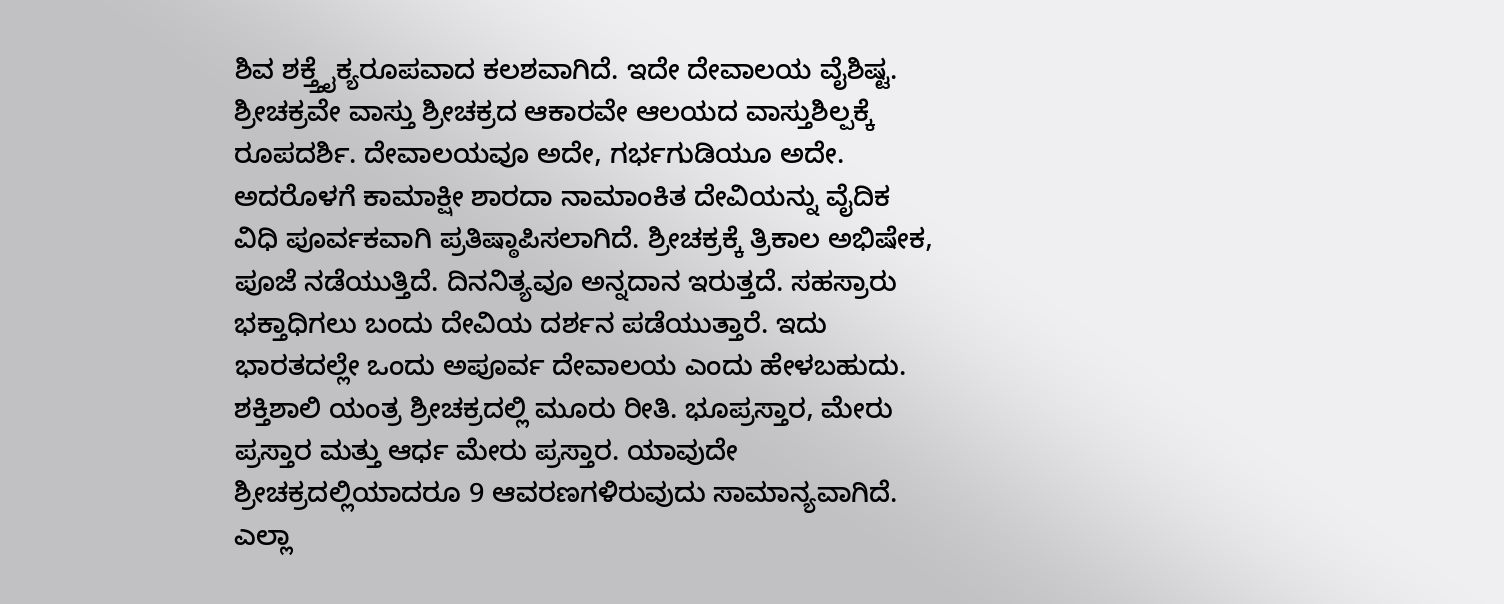ಶಿವ ಶಕ್ತ್ತೈಕ್ಯರೂಪವಾದ ಕಲಶವಾಗಿದೆ. ಇದೇ ದೇವಾಲಯ ವೈಶಿಷ್ಟ. ಶ್ರೀಚಕ್ರವೇ ವಾಸ್ತು ಶ್ರೀಚಕ್ರದ ಆಕಾರವೇ ಆಲಯದ ವಾಸ್ತುಶಿಲ್ಪಕ್ಕೆ ರೂಪದರ್ಶಿ. ದೇವಾಲಯವೂ ಅದೇ, ಗರ್ಭಗುಡಿಯೂ ಅದೇ. ಅದರೊಳಗೆ ಕಾಮಾಕ್ಷೀ ಶಾರದಾ ನಾಮಾಂಕಿತ ದೇವಿಯನ್ನು ವೈದಿಕ ವಿಧಿ ಪೂರ್ವಕವಾಗಿ ಪ್ರತಿಷ್ಠಾಪಿಸಲಾಗಿದೆ. ಶ್ರೀಚಕ್ರಕ್ಕೆ ತ್ರಿಕಾಲ ಅಭಿಷೇಕ, ಪೂಜೆ ನಡೆಯುತ್ತಿದೆ. ದಿನನಿತ್ಯವೂ ಅನ್ನದಾನ ಇರುತ್ತದೆ. ಸಹಸ್ರಾರು ಭಕ್ತಾಧಿಗಲು ಬಂದು ದೇವಿಯ ದರ್ಶನ ಪಡೆಯುತ್ತಾರೆ. ಇದು ಭಾರತದಲ್ಲೇ ಒಂದು ಅಪೂರ್ವ ದೇವಾಲಯ ಎಂದು ಹೇಳಬಹುದು. ಶಕ್ತಿಶಾಲಿ ಯಂತ್ರ ಶ್ರೀಚಕ್ರದಲ್ಲಿ ಮೂರು ರೀತಿ. ಭೂಪ್ರಸ್ತಾರ, ಮೇರು ಪ್ರಸ್ತಾರ ಮತ್ತು ಆರ್ಧ ಮೇರು ಪ್ರಸ್ತಾರ. ಯಾವುದೇ ಶ್ರೀಚಕ್ರದಲ್ಲಿಯಾದರೂ 9 ಆವರಣಗಳಿರುವುದು ಸಾಮಾನ್ಯವಾಗಿದೆ. ಎಲ್ಲಾ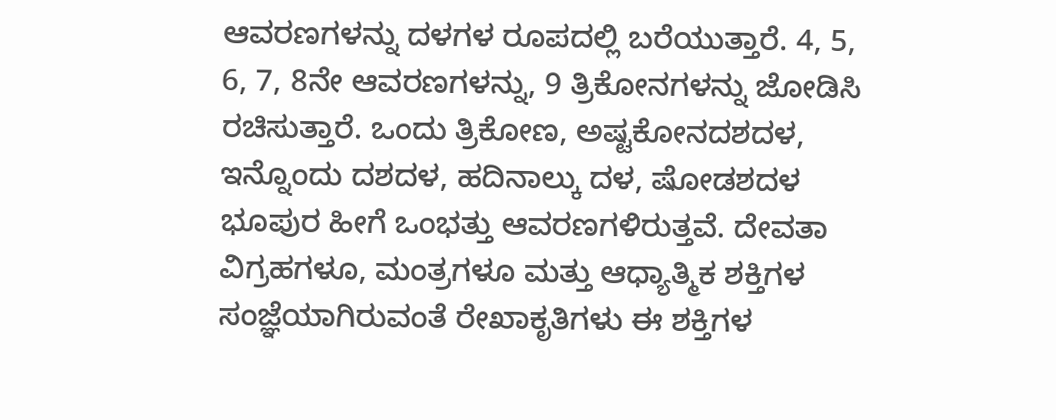ಆವರಣಗಳನ್ನು ದಳಗಳ ರೂಪದಲ್ಲಿ ಬರೆಯುತ್ತಾರೆ. 4, 5, 6, 7, 8ನೇ ಆವರಣಗಳನ್ನು, 9 ತ್ರಿಕೋನಗಳನ್ನು ಜೋಡಿಸಿ ರಚಿಸುತ್ತಾರೆ. ಒಂದು ತ್ರಿಕೋಣ, ಅಷ್ಟಕೋನದಶದಳ, ಇನ್ನೊಂದು ದಶದಳ, ಹದಿನಾಲ್ಕು ದಳ, ಷೋಡಶದಳ ಭೂಪುರ ಹೀಗೆ ಒಂಭತ್ತು ಆವರಣಗಳಿರುತ್ತವೆ. ದೇವತಾ ವಿಗ್ರಹಗಳೂ, ಮಂತ್ರಗಳೂ ಮತ್ತು ಆಧ್ಯಾತ್ಮಿಕ ಶಕ್ತಿಗಳ ಸಂಜ್ಞೆಯಾಗಿರುವಂತೆ ರೇಖಾಕೃತಿಗಳು ಈ ಶಕ್ತಿಗಳ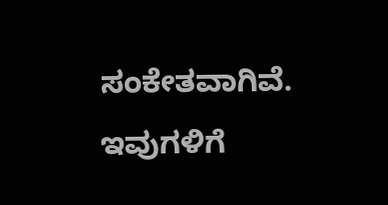ಸಂಕೇತವಾಗಿವೆ. ಇವುಗಳಿಗೆ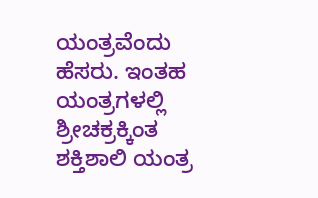ಯಂತ್ರವೆಂದು ಹೆಸರು. ಇಂತಹ ಯಂತ್ರಗಳಲ್ಲಿ ಶ್ರೀಚಕ್ರಕ್ಕಿಂತ ಶಕ್ತಿಶಾಲಿ ಯಂತ್ರ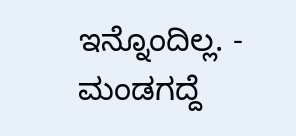ಇನ್ನೊಂದಿಲ್ಲ. - ಮಂಡಗದ್ದೆ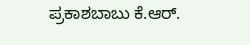ಪ್ರಕಾಶಬಾಬು ಕೆ.ಆರ್.